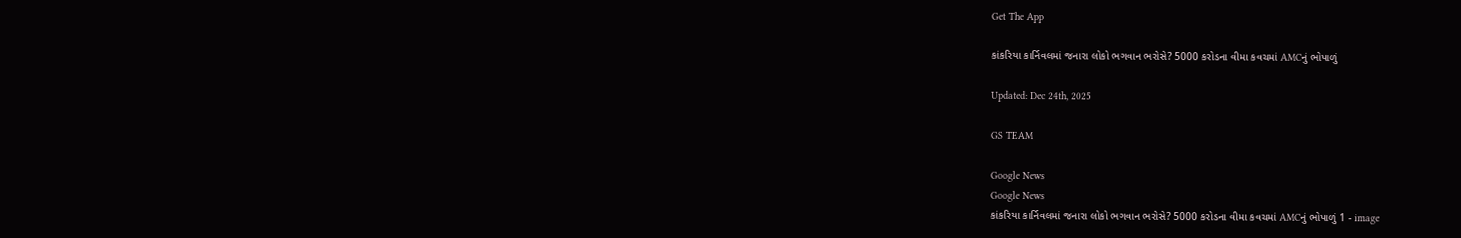Get The App

કાંકરિયા કાર્નિવલમાં જનારા લોકો ભગવાન ભરોસે? 5000 કરોડના વીમા કવચમાં AMCનું ભોપાળું

Updated: Dec 24th, 2025

GS TEAM

Google News
Google News
કાંકરિયા કાર્નિવલમાં જનારા લોકો ભગવાન ભરોસે? 5000 કરોડના વીમા કવચમાં AMCનું ભોપાળું 1 - image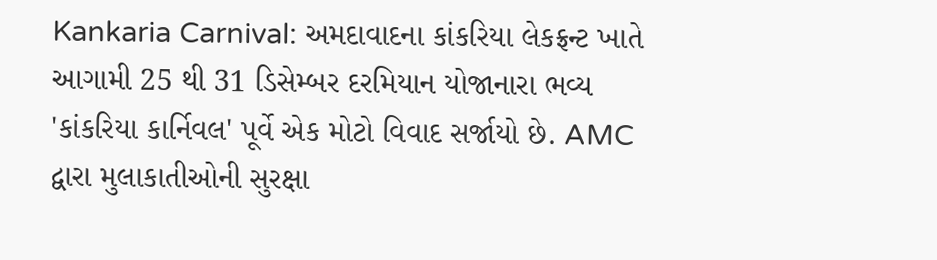Kankaria Carnival: અમદાવાદના કાંકરિયા લેકફ્રન્ટ ખાતે આગામી 25 થી 31 ડિસેમ્બર દરમિયાન યોજાનારા ભવ્ય 'કાંકરિયા કાર્નિવલ' પૂર્વે એક મોટો વિવાદ સર્જાયો છે. AMC દ્વારા મુલાકાતીઓની સુરક્ષા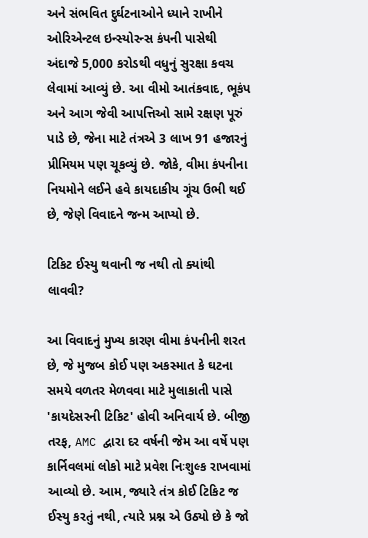અને સંભવિત દુર્ઘટનાઓને ધ્યાને રાખીને ઓરિએન્ટલ ઇન્સ્યોરન્સ કંપની પાસેથી અંદાજે 5,000 કરોડથી વધુનું સુરક્ષા કવચ લેવામાં આવ્યું છે. આ વીમો આતંકવાદ, ભૂકંપ અને આગ જેવી આપત્તિઓ સામે રક્ષણ પૂરું પાડે છે, જેના માટે તંત્રએ 3 લાખ 91 હજારનું પ્રીમિયમ પણ ચૂકવ્યું છે. જોકે, વીમા કંપનીના નિયમોને લઈને હવે કાયદાકીય ગૂંચ ઉભી થઈ છે, જેણે વિવાદને જન્મ આપ્યો છે.

ટિકિટ ઈસ્યુ થવાની જ નથી તો ક્યાંથી લાવવી?

આ વિવાદનું મુખ્ય કારણ વીમા કંપનીની શરત છે, જે મુજબ કોઈ પણ અકસ્માત કે ઘટના સમયે વળતર મેળવવા માટે મુલાકાતી પાસે 'કાયદેસરની ટિકિટ' હોવી અનિવાર્ય છે. બીજી તરફ, AMC દ્વારા દર વર્ષની જેમ આ વર્ષે પણ કાર્નિવલમાં લોકો માટે પ્રવેશ નિઃશુલ્ક રાખવામાં આવ્યો છે. આમ, જ્યારે તંત્ર કોઈ ટિકિટ જ ઈસ્યુ કરતું નથી, ત્યારે પ્રશ્ન એ ઉઠ્યો છે કે જો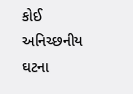કોઈ અનિચ્છનીય ઘટના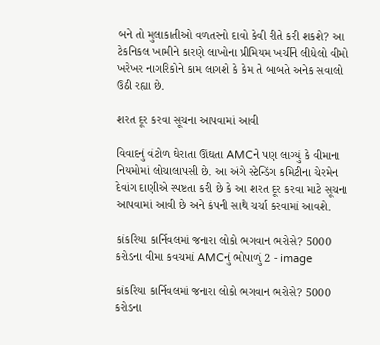બને તો મુલાકાતીઓ વળતરનો દાવો કેવી રીતે કરી શકશે? આ ટેકનિકલ ખામીને કારણે લાખોના પ્રીમિયમ ખર્ચીને લીધેલો વીમો ખરેખર નાગરિકોને કામ લાગશે કે કેમ તે બાબતે અનેક સવાલો ઉઠી રહ્યા છે.

શરત દૂર કરવા સૂચના આપવામાં આવી

વિવાદનું વંટોળ ઘેરાતા ઊંઘતા AMCને પણ લાગ્યું કે વીમાના નિયમોમાં લોચાલાપસી છે. આ અંગે સ્ટેન્ડિંગ કમિટીના ચેરમેન દેવાંગ દાણીએ સ્પષ્ટતા કરી છે કે આ શરત દૂર કરવા માટે સૂચના આપવામાં આવી છે અને કંપની સાથે ચર્ચા કરવામાં આવશે.

કાંકરિયા કાર્નિવલમાં જનારા લોકો ભગવાન ભરોસે? 5000 કરોડના વીમા કવચમાં AMCનું ભોપાળું 2 - image

કાંકરિયા કાર્નિવલમાં જનારા લોકો ભગવાન ભરોસે? 5000 કરોડના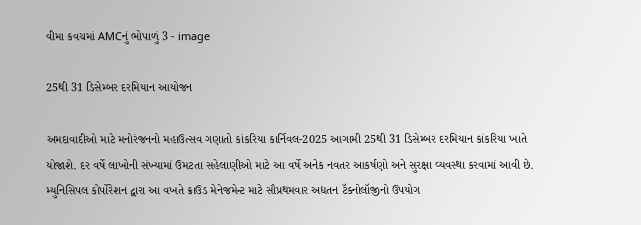વીમા કવચમાં AMCનું ભોપાળું 3 - image

25થી 31 ડિસેમ્બર દરમિયાન આયોજન

અમદાવાદીઓ માટે મનોરંજનનો મહાઉત્સવ ગણાતો કાંકરિયા કાર્નિવલ-2025 આગામી 25થી 31 ડિસેમ્બર દરમિયાન કાંકરિયા ખાતે યોજાશે. દર વર્ષે લાખોની સંખ્યામાં ઉમટતા સહેલાણીઓ માટે આ વર્ષે અનેક નવતર આકર્ષણો અને સુરક્ષા વ્યવસ્થા કરવામાં આવી છે. મ્યુનિસિપલ કોર્પોરેશન દ્વારા આ વખતે ક્રાઉડ મેનેજમેન્ટ માટે સૌપ્રથમવાર અદ્યતન ટૅક્નોલૉજીનો ઉપયોગ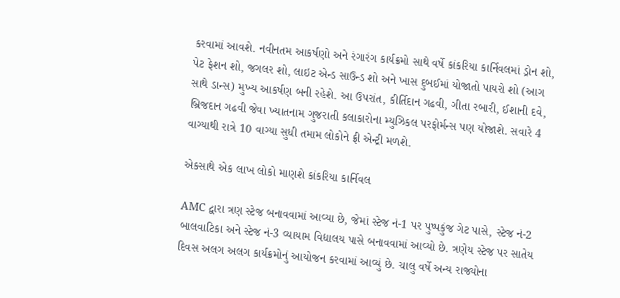કરવામાં આવશે. નવીનતમ આકર્ષણો અને રંગારંગ કાર્યક્રમો સાથે વર્ષે કાંકરિયા કાર્નિવલમાં ડ્રોન શો, પેટ ફેશન શો, જગલર શો, લાઇટ એન્ડ સાઉન્ડ શો અને ખાસ દુબઈમાં યોજાતો પાયરો શો (આગ સાથે ડાન્સ) મુખ્ય આકર્ષણ બની રહેશે. આ ઉપરાંત, કીર્તિદાન ગઢવી, ગીતા રબારી, ઈશાની દવે, બ્રિજદાન ગઢવી જેવા ખ્યાતનામ ગુજરાતી કલાકારોના મ્યુઝિકલ પરફોર્મન્સ પણ યોજાશે. સવારે 4 વાગ્યાથી રાત્રે 10 વાગ્યા સુધી તમામ લોકોને ફ્રી એન્ટ્રી મળશે.

એકસાથે એક લાખ લોકો માણશે કાંકરિયા કાર્નિવલ

AMC દ્વારા ત્રણ સ્ટેજ બનાવવામાં આવ્યા છે, જેમાં સ્ટેજ નં-1 પર પુષ્પકુંજ ગેટ પાસે, સ્ટેજ નં-2 બાલવાટિકા અને સ્ટેજ નં-3 વ્યાયામ વિદ્યાલય પાસે બનાવવામાં આવ્યો છે. ત્રણેય સ્ટેજ પર સાતેય દિવસ અલગ અલગ કાર્યક્રમોનું આયોજન કરવામાં આવ્યું છે. ચાલુ વર્ષે અન્ય રાજ્યોના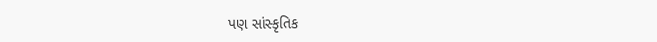પણ સાંસ્કૃતિક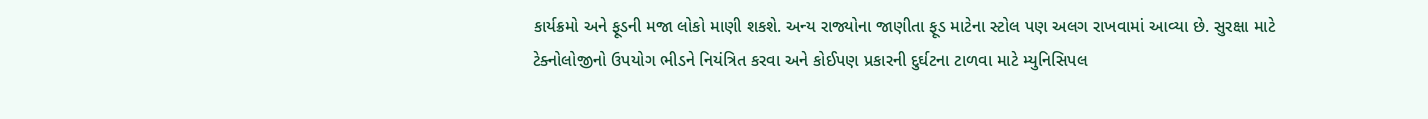કાર્યક્રમો અને ફૂડની મજા લોકો માણી શકશે. અન્ય રાજ્યોના જાણીતા ફૂડ માટેના સ્ટોલ પણ અલગ રાખવામાં આવ્યા છે. સુરક્ષા માટે ટેક્નોલોજીનો ઉપયોગ ભીડને નિયંત્રિત કરવા અને કોઈપણ પ્રકારની દુર્ઘટના ટાળવા માટે મ્યુનિસિપલ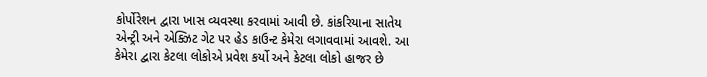કોર્પોરેશન દ્વારા ખાસ વ્યવસ્થા કરવામાં આવી છે. કાંકરિયાના સાતેય એન્ટ્રી અને એક્ઝિટ ગેટ પર હેડ કાઉન્ટ કેમેરા લગાવવામાં આવશે. આ કેમેરા દ્વારા કેટલા લોકોએ પ્રવેશ કર્યો અને કેટલા લોકો હાજર છે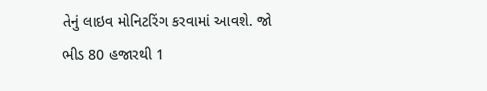તેનું લાઇવ મોનિટરિંગ કરવામાં આવશે. જો ભીડ 80 હજારથી 1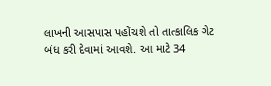લાખની આસપાસ પહોંચશે તો તાત્કાલિક ગેટ બંધ કરી દેવામાં આવશે. આ માટે 34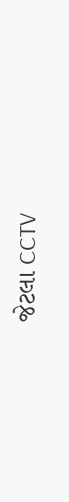જેટલા CCTV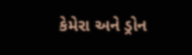કેમેરા અને ડ્રોન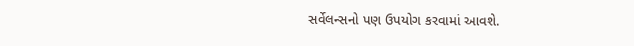સર્વેલન્સનો પણ ઉપયોગ કરવામાં આવશે.